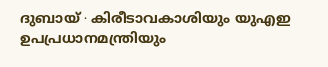ദുബായ് ∙ കിരീടാവകാശിയും യുഎഇ ഉപപ്രധാനമന്ത്രിയും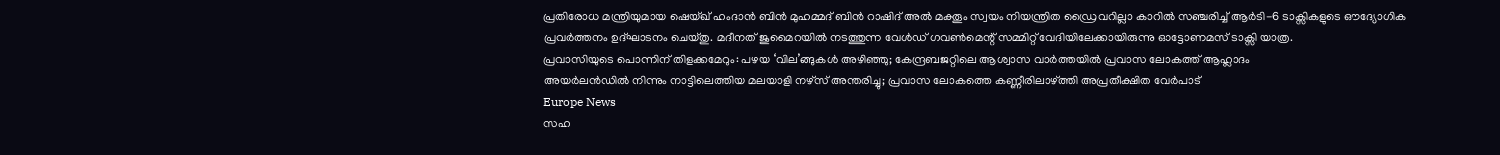പ്രതിരോധ മന്ത്രിയുമായ ഷെയ്ഖ് ഹംദാൻ ബിൻ മുഹമ്മദ് ബിൻ റാഷിദ് അൽ മക്തൂം സ്വയം നിയന്ത്രിത ഡ്രൈവറില്ലാ കാറിൽ സഞ്ചരിച്ച് ആർടി-6 ടാക്സികളുടെ ഔദ്യോഗിക പ്രവർത്തനം ഉദ്ഘാടനം ചെയ്തു. മദീനത് ജുമൈറയിൽ നടത്തുന്ന വേൾഡ് ഗവൺമെന്റ് സമ്മിറ്റ് വേദിയിലേക്കായിരുന്നു ഓട്ടോണമസ് ടാക്സി യാത്ര.
പ്രവാസിയുടെ പൊന്നിന് തിളക്കമേറും: പഴയ ‘വില’ങ്ങുകൾ അഴിഞ്ഞു; കേന്ദ്രബജറ്റിലെ ആശ്വാസ വാർത്തയിൽ പ്രവാസ ലോകത്ത് ആഹ്ലാദം
അയർലൻഡിൽ നിന്നും നാട്ടിലെത്തിയ മലയാളി നഴ്സ് അന്തരിച്ചു; പ്രവാസ ലോകത്തെ കണ്ണീരിലാഴ്ത്തി അപ്രതീക്ഷിത വേർപാട്
Europe News
സഹ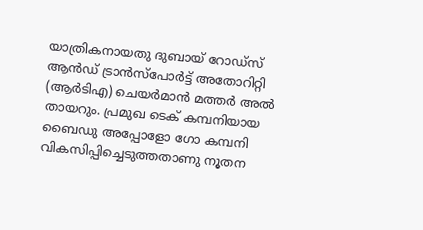യാത്രികനായതു ദുബായ് റോഡ്സ് ആൻഡ് ട്രാൻസ്പോർട്ട് അതോറിറ്റി (ആർടിഎ) ചെയർമാൻ മത്തർ അൽ തായറും. പ്രമുഖ ടെക് കമ്പനിയായ ബൈഡു അപ്പോളോ ഗോ കമ്പനി വികസിപ്പിച്ചെടുത്തതാണു നൂതന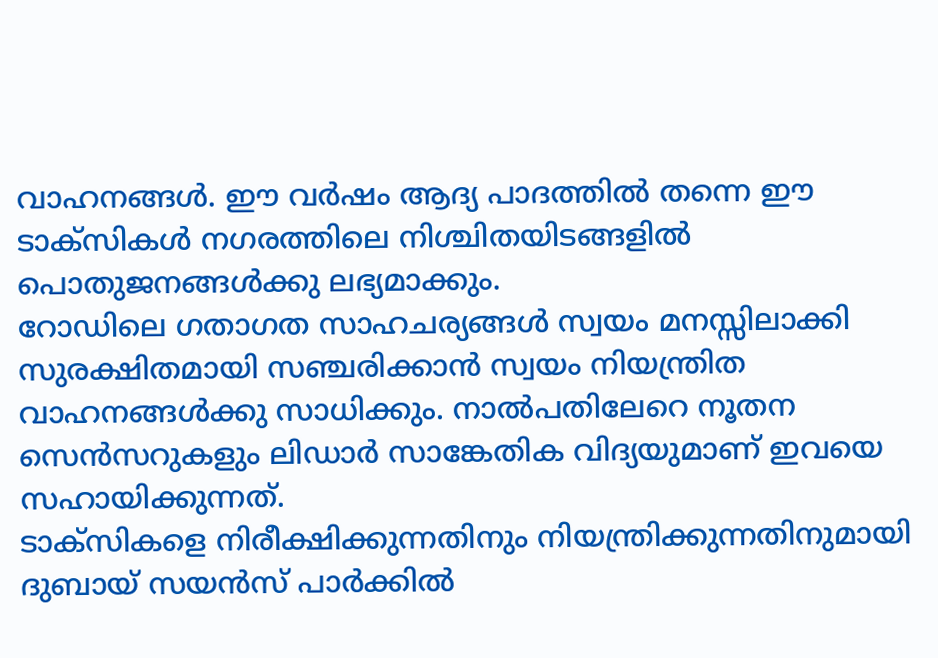വാഹനങ്ങൾ. ഈ വർഷം ആദ്യ പാദത്തിൽ തന്നെ ഈ ടാക്സികൾ നഗരത്തിലെ നിശ്ചിതയിടങ്ങളിൽ പൊതുജനങ്ങൾക്കു ലഭ്യമാക്കും.
റോഡിലെ ഗതാഗത സാഹചര്യങ്ങൾ സ്വയം മനസ്സിലാക്കി സുരക്ഷിതമായി സഞ്ചരിക്കാൻ സ്വയം നിയന്ത്രിത വാഹനങ്ങൾക്കു സാധിക്കും. നാൽപതിലേറെ നൂതന സെൻസറുകളും ലിഡാർ സാങ്കേതിക വിദ്യയുമാണ് ഇവയെ സഹായിക്കുന്നത്.
ടാക്സികളെ നിരീക്ഷിക്കുന്നതിനും നിയന്ത്രിക്കുന്നതിനുമായി ദുബായ് സയൻസ് പാർക്കിൽ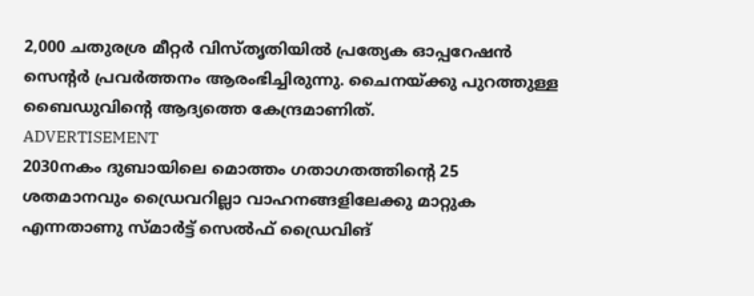2,000 ചതുരശ്ര മീറ്റർ വിസ്തൃതിയിൽ പ്രത്യേക ഓപ്പറേഷൻ സെന്റർ പ്രവർത്തനം ആരംഭിച്ചിരുന്നു. ചൈനയ്ക്കു പുറത്തുള്ള ബൈഡുവിന്റെ ആദ്യത്തെ കേന്ദ്രമാണിത്.
ADVERTISEMENT
2030നകം ദുബായിലെ മൊത്തം ഗതാഗതത്തിന്റെ 25 ശതമാനവും ഡ്രൈവറില്ലാ വാഹനങ്ങളിലേക്കു മാറ്റുക എന്നതാണു സ്മാർട്ട് സെൽഫ് ഡ്രൈവിങ്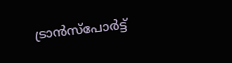ട്രാൻസ്പോർട്ട്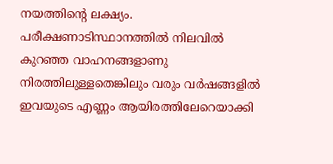നയത്തിന്റെ ലക്ഷ്യം.
പരീക്ഷണാടിസ്ഥാനത്തിൽ നിലവിൽ കുറഞ്ഞ വാഹനങ്ങളാണു നിരത്തിലുള്ളതെങ്കിലും വരും വർഷങ്ങളിൽ ഇവയുടെ എണ്ണം ആയിരത്തിലേറെയാക്കി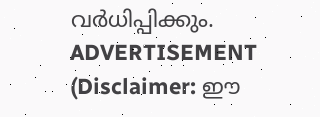വർധിപ്പിക്കും.
ADVERTISEMENT
(Disclaimer: ഈ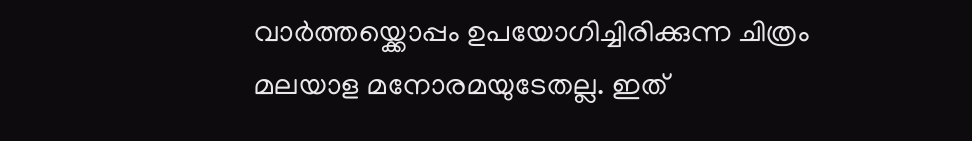വാർത്തയ്ക്കൊപ്പം ഉപയോഗിച്ചിരിക്കുന്ന ചിത്രം മലയാള മനോരമയുടേതല്ല. ഇത്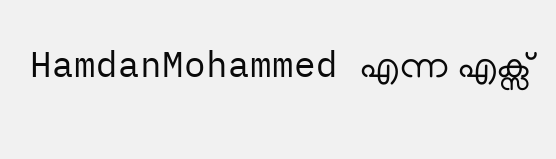HamdanMohammed എന്ന എക്സ്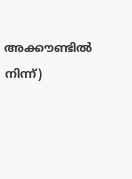അക്കൗണ്ടിൽ നിന്ന്)